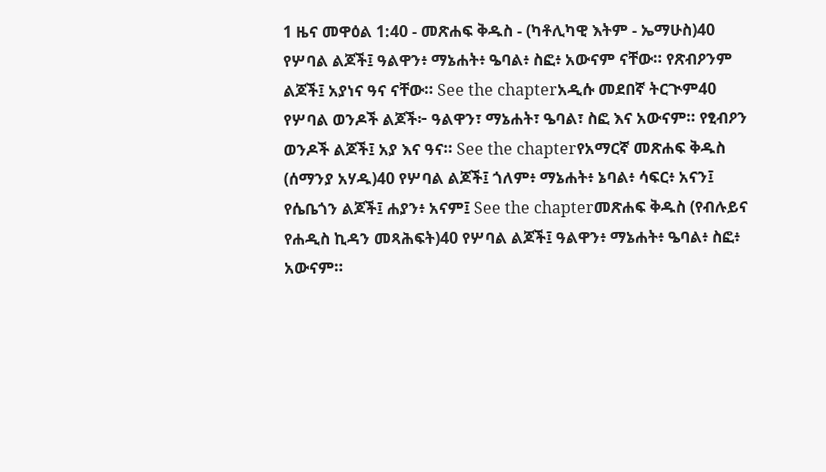1 ዜና መዋዕል 1:40 - መጽሐፍ ቅዱስ - (ካቶሊካዊ እትም - ኤማሁስ)40 የሦባል ልጆች፤ ዓልዋን፥ ማኔሐት፥ ዔባል፥ ስፎ፥ አውናም ናቸው። የጽብዖንም ልጆች፤ አያነና ዓና ናቸው። See the chapterአዲሱ መደበኛ ትርጒም40 የሦባል ወንዶች ልጆች፦ ዓልዋን፣ ማኔሐት፣ ዔባል፣ ስፎ እና አውናም። የፂብዖን ወንዶች ልጆች፤ አያ እና ዓና። See the chapterየአማርኛ መጽሐፍ ቅዱስ (ሰማንያ አሃዱ)40 የሦባል ልጆች፤ ጎለም፥ ማኔሐት፥ ኔባል፥ ሳፍር፥ አናን፤ የሴቤጎን ልጆች፤ ሐያን፥ አናም፤ See the chapterመጽሐፍ ቅዱስ (የብሉይና የሐዲስ ኪዳን መጻሕፍት)40 የሦባል ልጆች፤ ዓልዋን፥ ማኔሐት፥ ዔባል፥ ስፎ፥ አውናም።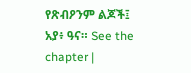የጽብዖንም ልጆች፤ አያ፥ ዓና። See the chapter |